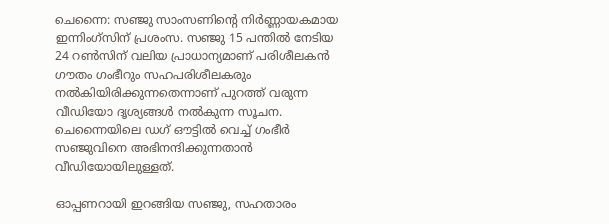ചെന്നൈ: സഞ്ജു സാംസണിന്റെ നിർണ്ണായകമായ ഇന്നിംഗ്‌സിന് പ്രശംസ. സഞ്ജു 15 പന്തിൽ നേടിയ 24 റൺസിന് വലിയ പ്രാധാന്യമാണ് പരിശീലകൻ ഗൗതം ഗംഭീറും സഹപരിശീലകരും നൽകിയിരിക്കുന്നതെന്നാണ് പുറത്ത് വരുന്ന വീഡിയോ ദൃശ്യങ്ങൾ നൽകുന്ന സൂചന. ചെന്നൈയിലെ ഡഗ് ഔട്ടിൽ വെച്ച് ഗംഭീർ സഞ്ജുവിനെ അഭിനന്ദിക്കുന്നതാൻ വീഡിയോയിലുള്ളത്.

ഓപ്പണറായി ഇറങ്ങിയ സഞ്ജു, സഹതാരം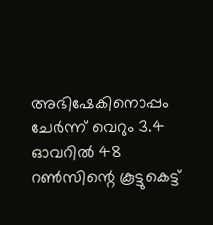അഭിഷേകിനൊപ്പം ചേർന്ന് വെറും 3.4 ഓവറിൽ 48 റൺസിന്റെ കൂട്ടുകെട്ട്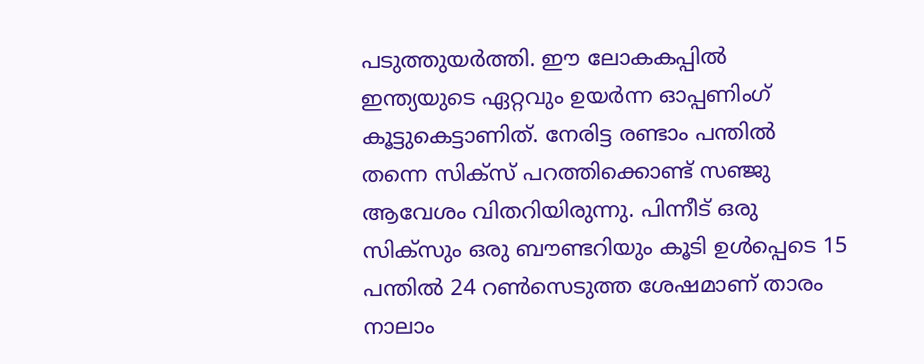പടുത്തുയർത്തി. ഈ ലോകകപ്പിൽ ഇന്ത്യയുടെ ഏറ്റവും ഉയർന്ന ഓപ്പണിംഗ് കൂട്ടുകെട്ടാണിത്. നേരിട്ട രണ്ടാം പന്തിൽ തന്നെ സിക്സ് പറത്തിക്കൊണ്ട് സഞ്ജു ആവേശം വിതറിയിരുന്നു. പിന്നീട് ഒരു സിക്സും ഒരു ബൗണ്ടറിയും കൂടി ഉൾപ്പെടെ 15 പന്തിൽ 24 റൺസെടുത്ത ശേഷമാണ് താരം നാലാം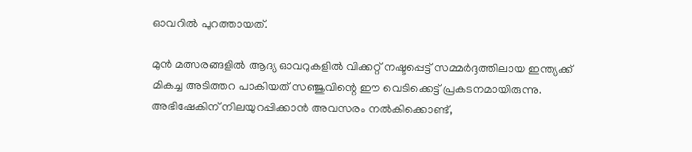ഓവറിൽ പുറത്തായത്.

മുൻ മത്സരങ്ങളിൽ ആദ്യ ഓവറുകളിൽ വിക്കറ്റ് നഷ്ടപ്പെട്ട് സമ്മർദ്ദത്തിലായ ഇന്ത്യക്ക് മികച്ച അടിത്തറ പാകിയത് സഞ്ജുവിന്റെ ഈ വെടിക്കെട്ട് പ്രകടനമായിരുന്നു. അഭിഷേകിന് നിലയുറപ്പിക്കാൻ അവസരം നൽകിക്കൊണ്ട്,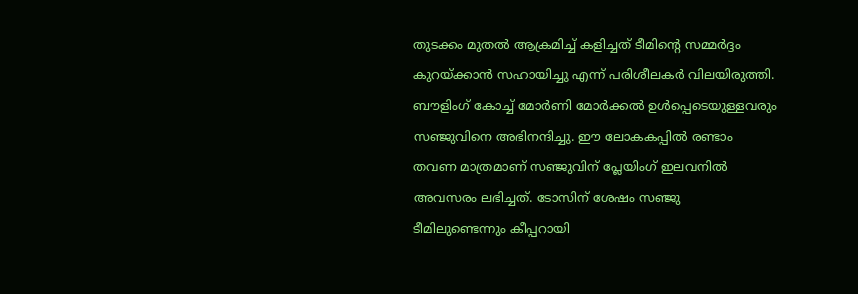തുടക്കം മുതൽ ആക്രമിച്ച് കളിച്ചത് ടീമിന്റെ സമ്മർദ്ദം കുറയ്ക്കാൻ സഹായിച്ചു എന്ന് പരിശീലകർ വിലയിരുത്തി. ബൗളിംഗ് കോച്ച് മോർണി മോർക്കൽ ഉൾപ്പെടെയുള്ളവരും സഞ്ജുവിനെ അഭിനന്ദിച്ചു. ഈ ലോകകപ്പിൽ രണ്ടാം തവണ മാത്രമാണ് സഞ്ജുവിന് പ്ലേയിംഗ് ഇലവനിൽ അവസരം ലഭിച്ചത്. ടോസിന് ശേഷം സഞ്ജു ടീമിലുണ്ടെന്നും കീപ്പറായി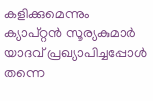കളിക്കുമെന്നും ക്യാപ്റ്റൻ സൂര്യകുമാർ യാദവ് പ്രഖ്യാപിച്ചപ്പോൾ തന്നെ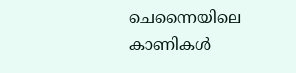ചെന്നൈയിലെ കാണികൾ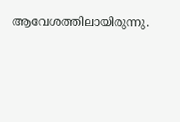ആവേശത്തിലായിരുന്നു.